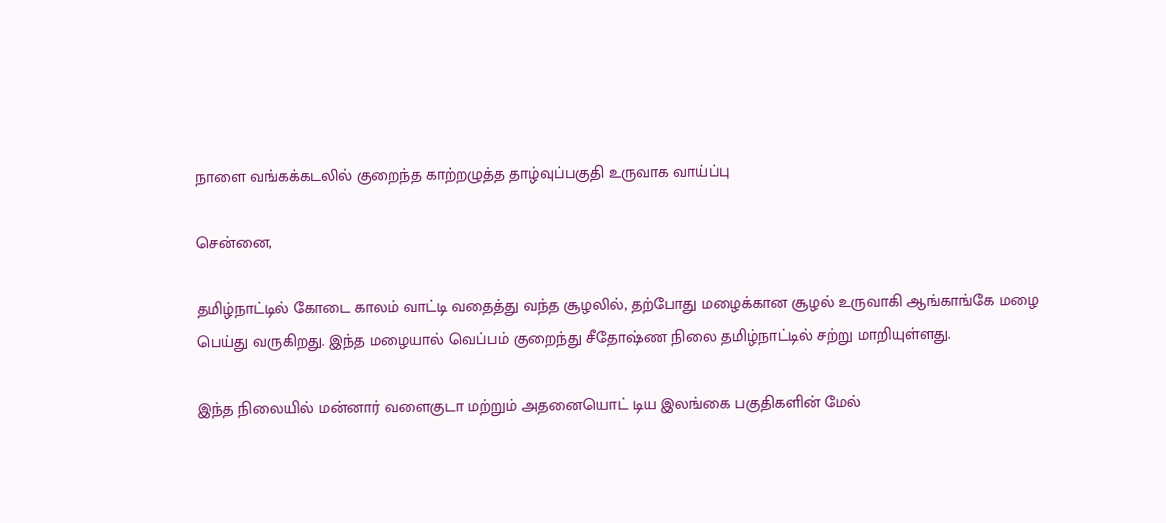நாளை வங்கக்கடலில் குறைந்த காற்றழுத்த தாழ்வுப்பகுதி உருவாக வாய்ப்பு

சென்னை,

தமிழ்நாட்டில் கோடை காலம் வாட்டி வதைத்து வந்த சூழலில், தற்போது மழைக்கான சூழல் உருவாகி ஆங்காங்கே மழை பெய்து வருகிறது. இந்த மழையால் வெப்பம் குறைந்து சீதோஷ்ண நிலை தமிழ்நாட்டில் சற்று மாறியுள்ளது.

இந்த நிலையில் மன்னார் வளைகுடா மற்றும் அதனையொட் டிய இலங்கை பகுதிகளின் மேல்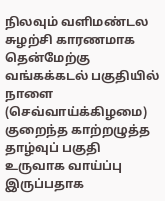நிலவும் வளிமண்டல சுழற்சி காரணமாக தென்மேற்கு வங்கக்கடல் பகுதியில் நாளை (செவ்வாய்க்கிழமை) குறைந்த காற்றழுத்த தாழ்வுப் பகுதி உருவாக வாய்ப்பு இருப்பதாக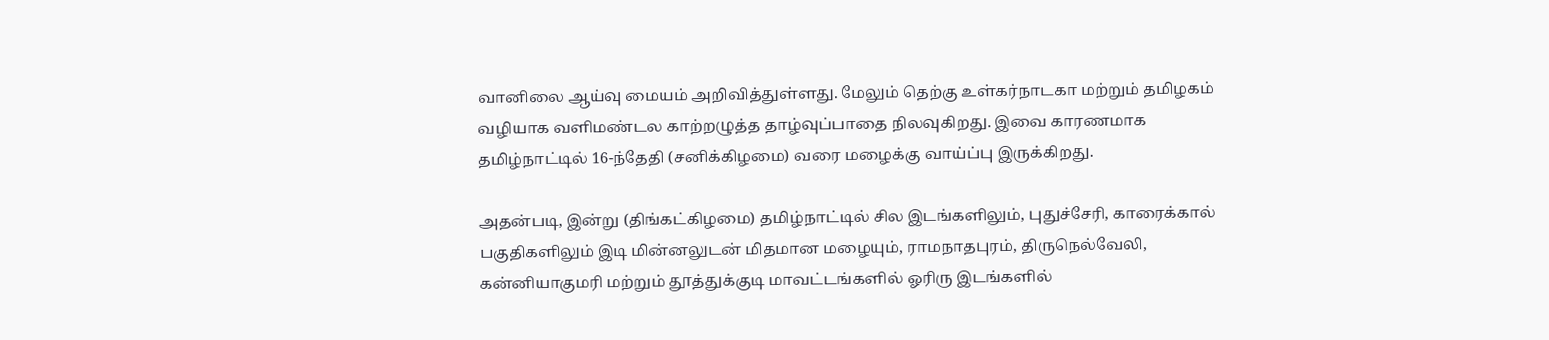வானிலை ஆய்வு மையம் அறிவித்துள்ளது. மேலும் தெற்கு உள்கர்நாடகா மற்றும் தமிழகம் வழியாக வளிமண்டல காற்றழுத்த தாழ்வுப்பாதை நிலவுகிறது. இவை காரணமாக தமிழ்நாட்டில் 16-ந்தேதி (சனிக்கிழமை) வரை மழைக்கு வாய்ப்பு இருக்கிறது.

அதன்படி, இன்று (திங்கட்கிழமை) தமிழ்நாட்டில் சில இடங்களிலும், புதுச்சேரி, காரைக்கால் பகுதிகளிலும் இடி மின்னலுடன் மிதமான மழையும், ராமநாதபுரம், திருநெல்வேலி, கன்னியாகுமரி மற்றும் தூத்துக்குடி மாவட்டங்களில் ஓரிரு இடங்களில்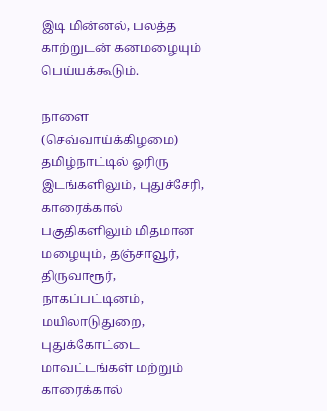இடி மின்னல், பலத்த காற்றுடன் கனமழையும் பெய்யக்கூடும்.

நாளை (செவ்வாய்க்கிழமை) தமிழ்நாட்டில் ஓரிரு இடங்களிலும், புதுச்சேரி, காரைக்கால் பகுதிகளிலும் மிதமான மழையும், தஞ்சாவூர், திருவாரூர், நாகப்பட்டினம், மயிலாடுதுறை, புதுக்கோட்டை மாவட்டங்கள் மற்றும் காரைக்கால்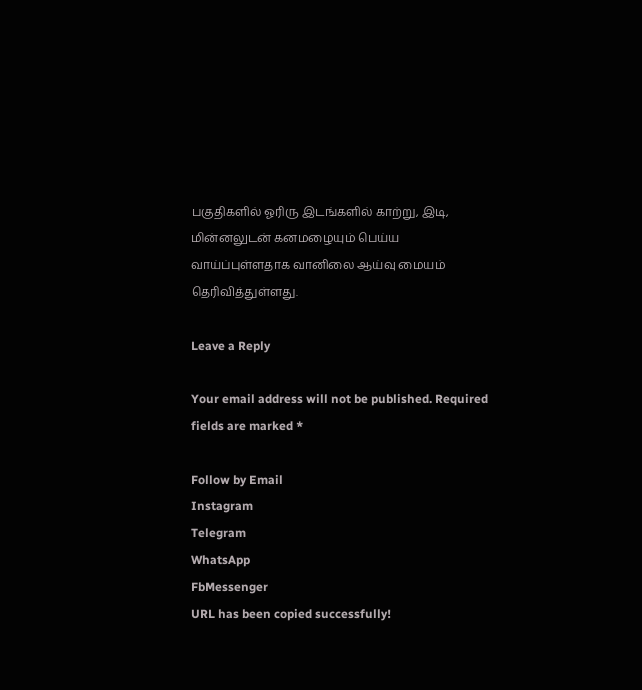பகுதிகளில் ஓரிரு இடங்களில் காற்று, இடி, மின்னலுடன் கனமழையும் பெய்ய வாய்ப்புள்ளதாக வானிலை ஆய்வு மையம் தெரிவித்துள்ளது.

Leave a Reply

Your email address will not be published. Required fields are marked *

Follow by Email
Instagram
Telegram
WhatsApp
FbMessenger
URL has been copied successfully!